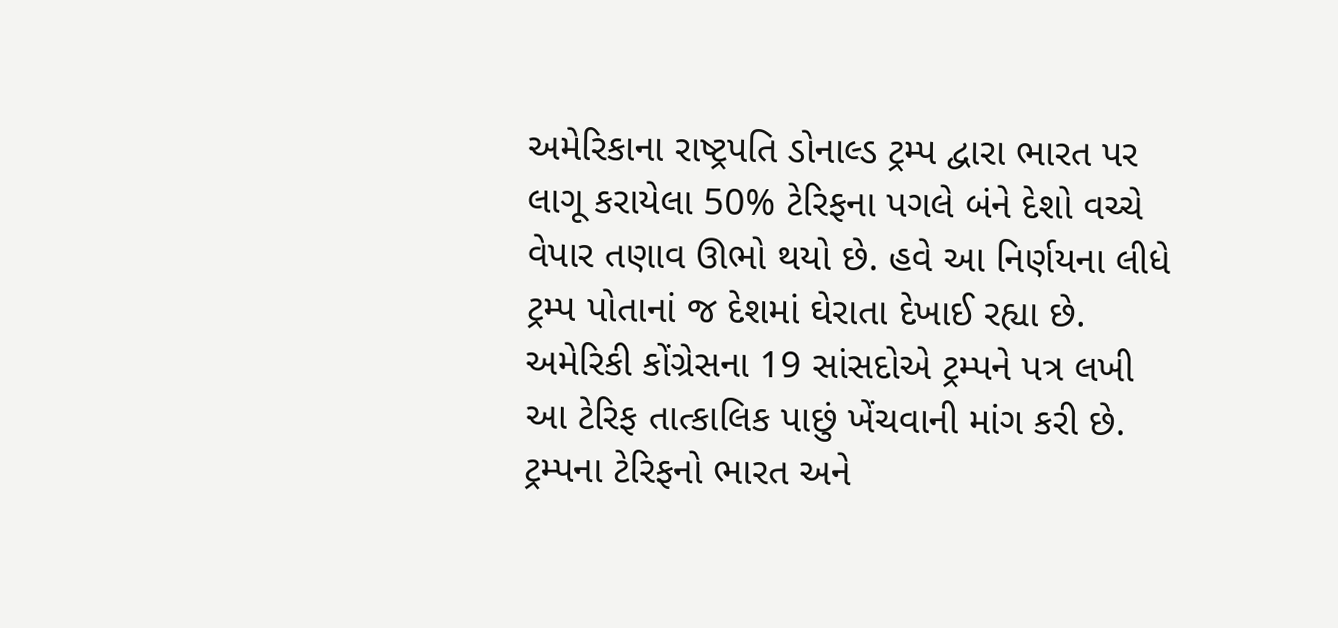અમેરિકાના રાષ્ટ્રપતિ ડોનાલ્ડ ટ્રમ્પ દ્વારા ભારત પર લાગૂ કરાયેલા 50% ટેરિફના પગલે બંને દેશો વચ્ચે વેપાર તણાવ ઊભો થયો છે. હવે આ નિર્ણયના લીધે ટ્રમ્પ પોતાનાં જ દેશમાં ઘેરાતા દેખાઈ રહ્યા છે. અમેરિકી કોંગ્રેસના 19 સાંસદોએ ટ્રમ્પને પત્ર લખી આ ટેરિફ તાત્કાલિક પાછું ખેંચવાની માંગ કરી છે.
ટ્રમ્પના ટેરિફનો ભારત અને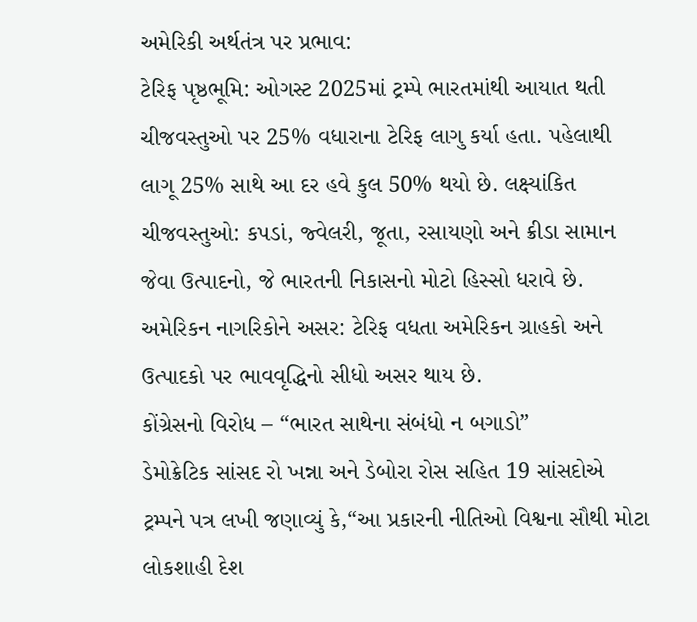અમેરિકી અર્થતંત્ર પર પ્રભાવ:
ટેરિફ પૃષ્ઠભૂમિ: ઓગસ્ટ 2025માં ટ્રમ્પે ભારતમાંથી આયાત થતી ચીજવસ્તુઓ પર 25% વધારાના ટેરિફ લાગુ કર્યા હતા. પહેલાથી લાગૂ 25% સાથે આ દર હવે કુલ 50% થયો છે. લક્ષ્યાંકિત ચીજવસ્તુઓ: કપડાં, જ્વેલરી, જૂતા, રસાયણો અને ક્રીડા સામાન જેવા ઉત્પાદનો, જે ભારતની નિકાસનો મોટો હિસ્સો ધરાવે છે. અમેરિકન નાગરિકોને અસર: ટેરિફ વધતા અમેરિકન ગ્રાહકો અને ઉત્પાદકો પર ભાવવૃદ્ધિનો સીધો અસર થાય છે.
કોંગ્રેસનો વિરોધ – “ભારત સાથેના સંબંધો ન બગાડો”
ડેમોક્રેટિક સાંસદ રો ખન્ના અને ડેબોરા રોસ સહિત 19 સાંસદોએ ટ્રમ્પને પત્ર લખી જણાવ્યું કે,“આ પ્રકારની નીતિઓ વિશ્વના સૌથી મોટા લોકશાહી દેશ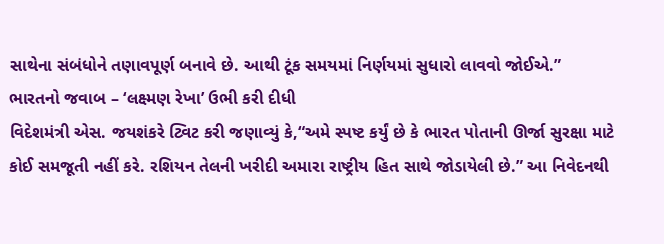સાથેના સંબંધોને તણાવપૂર્ણ બનાવે છે. આથી ટૂંક સમયમાં નિર્ણયમાં સુધારો લાવવો જોઈએ.”
ભારતનો જવાબ – ‘લક્ષ્મણ રેખા’ ઉભી કરી દીધી
વિદેશમંત્રી એસ. જયશંકરે ટ્વિટ કરી જણાવ્યું કે,“અમે સ્પષ્ટ કર્યું છે કે ભારત પોતાની ઊર્જા સુરક્ષા માટે કોઈ સમજૂતી નહીં કરે. રશિયન તેલની ખરીદી અમારા રાષ્ટ્રીય હિત સાથે જોડાયેલી છે.” આ નિવેદનથી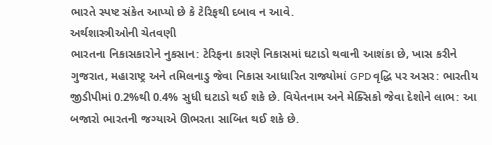ભારતે સ્પષ્ટ સંકેત આપ્યો છે કે ટેરિફથી દબાવ ન આવે.
અર્થશાસ્ત્રીઓની ચેતવણી
ભારતના નિકાસકારોને નુકસાન: ટેરિફના કારણે નિકાસમાં ઘટાડો થવાની આશંકા છે, ખાસ કરીને ગુજરાત, મહારાષ્ટ્ર અને તમિલનાડુ જેવા નિકાસ આધારિત રાજ્યોમાં GPD વૃદ્ધિ પર અસર: ભારતીય જીડીપીમાં 0.2%થી 0.4% સુધી ઘટાડો થઈ શકે છે. વિયેતનામ અને મેક્સિકો જેવા દેશોને લાભ: આ બજારો ભારતની જગ્યાએ ઊભરતા સાબિત થઈ શકે છે.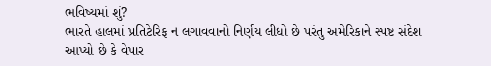ભવિષ્યમાં શું?
ભારતે હાલમાં પ્રતિટેરિફ ન લગાવવાનો નિર્ણય લીધો છે પરંતુ અમેરિકાને સ્પષ્ટ સંદેશ આપ્યો છે કે વેપાર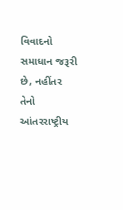વિવાદનો સમાધાન જરૂરી છે, નહીંતર તેનો આંતરરાષ્ટ્રીય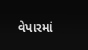વેપારમાં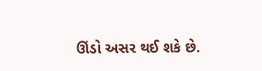ઊંડો અસર થઈ શકે છે.